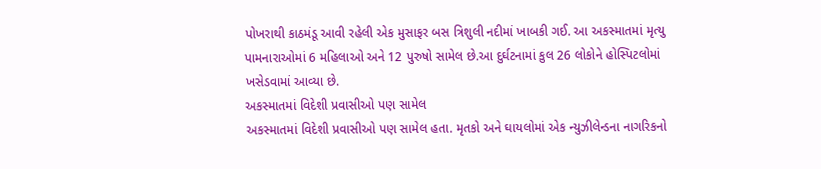પોખરાથી કાઠમંડૂ આવી રહેલી એક મુસાફર બસ ત્રિશુલી નદીમાં ખાબકી ગઈ. આ અકસ્માતમાં મૃત્યુ પામનારાઓમાં 6 મહિલાઓ અને 12 પુરુષો સામેલ છે.આ દુર્ઘટનામાં કુલ 26 લોકોને હોસ્પિટલોમાં ખસેડવામાં આવ્યા છે.
અકસ્માતમાં વિદેશી પ્રવાસીઓ પણ સામેલ
અકસ્માતમાં વિદેશી પ્રવાસીઓ પણ સામેલ હતા. મૃતકો અને ઘાયલોમાં એક ન્યુઝીલેન્ડના નાગરિકનો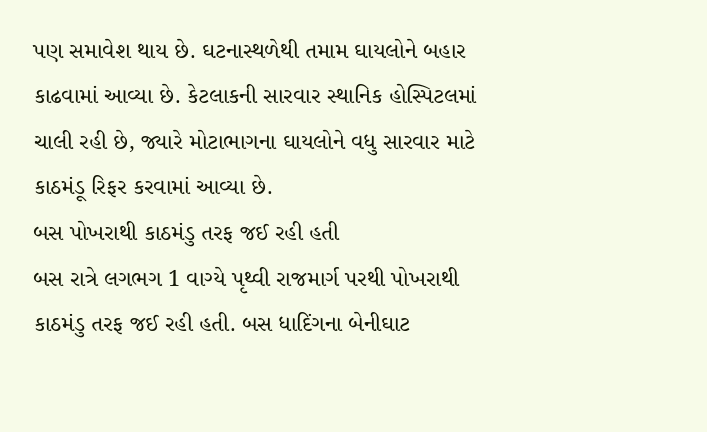પણ સમાવેશ થાય છે. ઘટનાસ્થળેથી તમામ ઘાયલોને બહાર કાઢવામાં આવ્યા છે. કેટલાકની સારવાર સ્થાનિક હોસ્પિટલમાં ચાલી રહી છે, જ્યારે મોટાભાગના ઘાયલોને વધુ સારવાર માટે કાઠમંડૂ રિફર કરવામાં આવ્યા છે.
બસ પોખરાથી કાઠમંડુ તરફ જઈ રહી હતી
બસ રાત્રે લગભગ 1 વાગ્યે પૃથ્વી રાજમાર્ગ પરથી પોખરાથી કાઠમંડુ તરફ જઈ રહી હતી. બસ ધાદિંગના બેનીઘાટ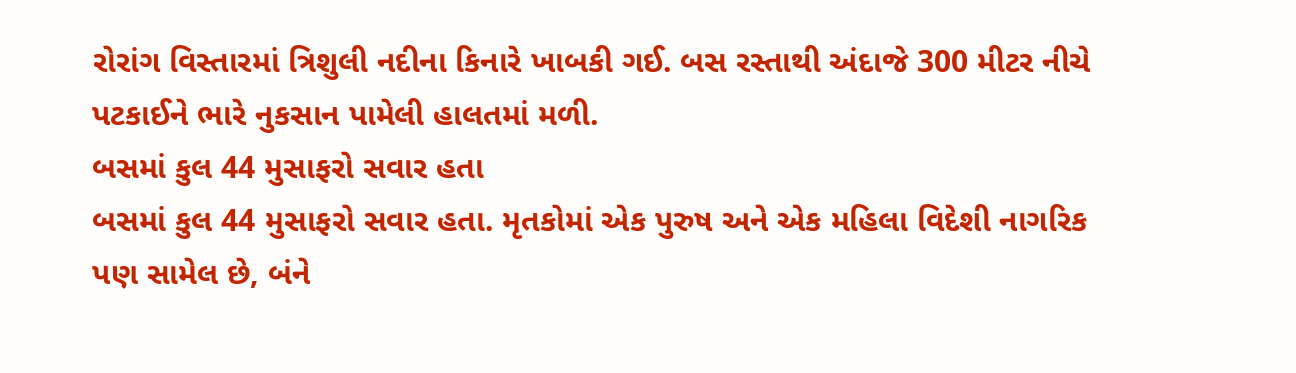રોરાંગ વિસ્તારમાં ત્રિશુલી નદીના કિનારે ખાબકી ગઈ. બસ રસ્તાથી અંદાજે 300 મીટર નીચે પટકાઈને ભારે નુકસાન પામેલી હાલતમાં મળી.
બસમાં કુલ 44 મુસાફરો સવાર હતા
બસમાં કુલ 44 મુસાફરો સવાર હતા. મૃતકોમાં એક પુરુષ અને એક મહિલા વિદેશી નાગરિક પણ સામેલ છે, બંને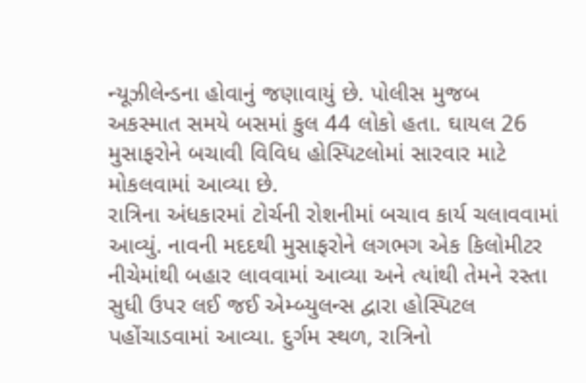ન્યૂઝીલેન્ડના હોવાનું જણાવાયું છે. પોલીસ મુજબ અકસ્માત સમયે બસમાં કુલ 44 લોકો હતા. ઘાયલ 26 મુસાફરોને બચાવી વિવિધ હોસ્પિટલોમાં સારવાર માટે મોકલવામાં આવ્યા છે.
રાત્રિના અંધકારમાં ટોર્ચની રોશનીમાં બચાવ કાર્ય ચલાવવામાં આવ્યું. નાવની મદદથી મુસાફરોને લગભગ એક કિલોમીટર નીચેમાંથી બહાર લાવવામાં આવ્યા અને ત્યાંથી તેમને રસ્તા સુધી ઉપર લઈ જઈ એમ્બ્યુલન્સ દ્વારા હોસ્પિટલ પહોંચાડવામાં આવ્યા. દુર્ગમ સ્થળ, રાત્રિનો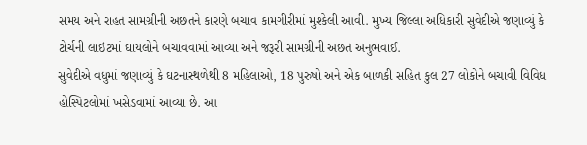સમય અને રાહત સામગ્રીની અછતને કારણે બચાવ કામગીરીમાં મુશ્કેલી આવી. મુખ્ય જિલ્લા અધિકારી સુવેદીએ જણાવ્યું કે ટોર્ચની લાઇટમાં ઘાયલોને બચાવવામાં આવ્યા અને જરૂરી સામગ્રીની અછત અનુભવાઈ.
સુવેદીએ વધુમાં જણાવ્યું કે ઘટનાસ્થળેથી 8 મહિલાઓ, 18 પુરુષો અને એક બાળકી સહિત કુલ 27 લોકોને બચાવી વિવિધ હોસ્પિટલોમાં ખસેડવામાં આવ્યા છે. આ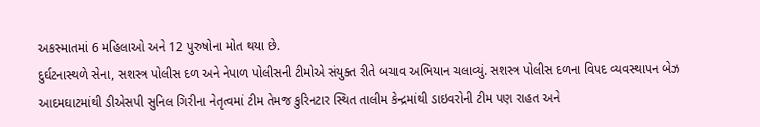અકસ્માતમાં 6 મહિલાઓ અને 12 પુરુષોના મોત થયા છે.
દુર્ઘટનાસ્થળે સેના, સશસ્ત્ર પોલીસ દળ અને નેપાળ પોલીસની ટીમોએ સંયુક્ત રીતે બચાવ અભિયાન ચલાવ્યું. સશસ્ત્ર પોલીસ દળના વિપદ વ્યવસ્થાપન બેઝ આદમઘાટમાંથી ડીએસપી સુનિલ ગિરીના નેતૃત્વમાં ટીમ તેમજ કુરિનટાર સ્થિત તાલીમ કેન્દ્રમાંથી ડાઇવરોની ટીમ પણ રાહત અને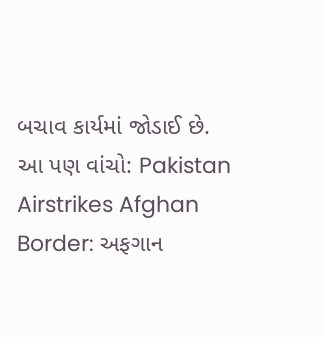બચાવ કાર્યમાં જોડાઈ છે.
આ પણ વાંચો: Pakistan Airstrikes Afghan Border: અફગાન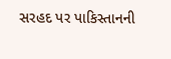સરહદ પર પાકિસ્તાનની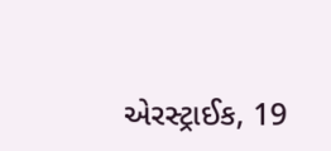એરસ્ટ્રાઈક, 19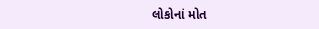લોકોનાં મોત